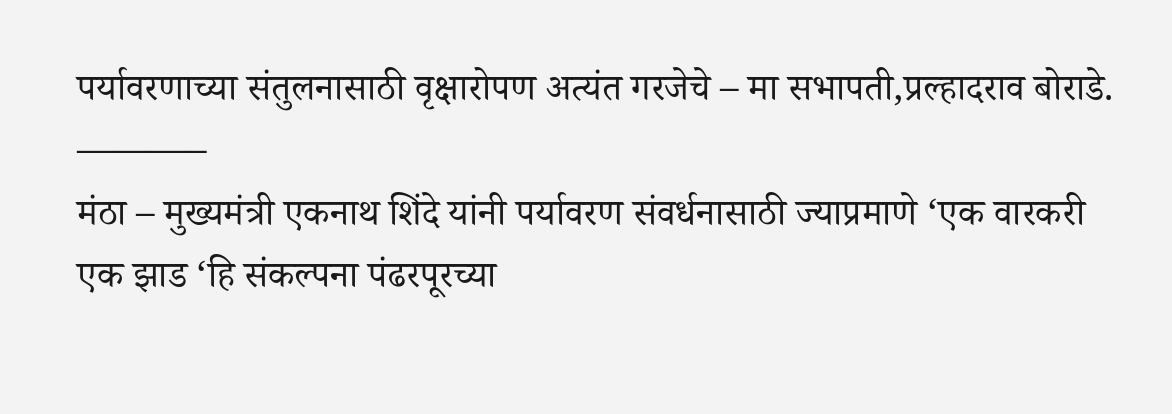पर्यावरणाच्या संतुलनासाठी वृक्षारोपण अत्यंत गरजेचे – मा सभापती,प्रल्हादराव बोराडे.
———–
मंठा – मुख्यमंत्री एकनाथ शिंदे यांनी पर्यावरण संवर्धनासाठी ज्याप्रमाणे ‘एक वारकरी एक झाड ‘हि संकल्पना पंढरपूरच्या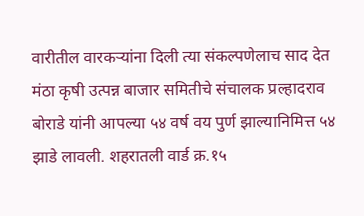वारीतील वारकऱ्यांना दिली त्या संकल्पणेलाच साद देत मंठा कृषी उत्पन्न बाजार समितीचे संचालक प्रल्हादराव बोराडे यांनी आपल्या ५४ वर्ष वय पुर्ण झाल्यानिमित्त ५४ झाडे लावली. शहरातली वार्ड क्र.१५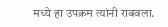मध्ये हा उपक्रम त्यांनी राबवला.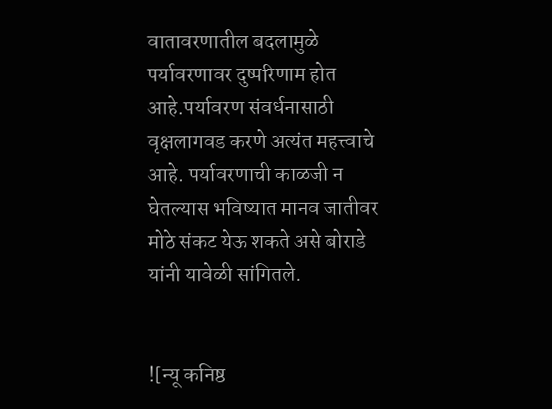वातावरणातील बदलामुळे पर्यावरणावर दुष्परिणाम होत आहे.पर्यावरण संवर्धनासाठी वृक्षलागवड करणे अत्यंत महत्त्वाचे आहे. पर्यावरणाची काळजी न घेतल्यास भविष्यात मानव जातीवर मोठे संकट येऊ शकते असे बोराडे यांनी यावेळी सांगितले.


![न्यू कनिष्ठ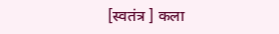[स्वतंत्र ] कला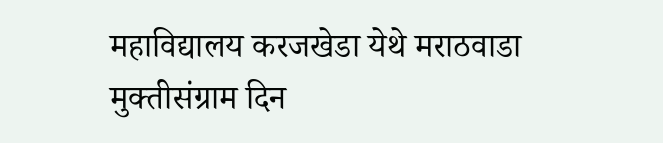महाविद्यालय करजखेडा येथे मराठवाडा मुक्तीसंग्राम दिन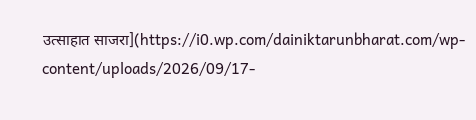उत्साहात साजरा](https://i0.wp.com/dainiktarunbharat.com/wp-content/uploads/2026/09/17-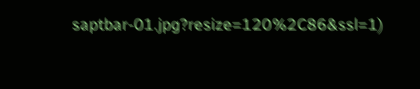saptbar-01.jpg?resize=120%2C86&ssl=1)